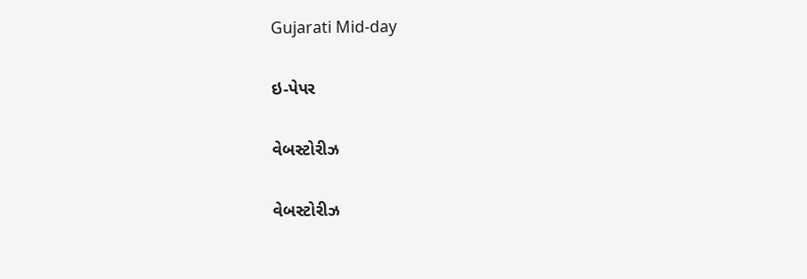Gujarati Mid-day

ઇ-પેપર

વેબસ્ટોરીઝ

વેબસ્ટોરીઝ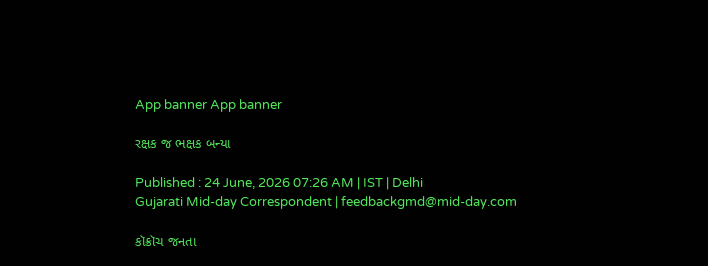App banner App banner

રક્ષક જ ભક્ષક બન્યા

Published : 24 June, 2026 07:26 AM | IST | Delhi
Gujarati Mid-day Correspondent | feedbackgmd@mid-day.com

કૉક્રૉચ જનતા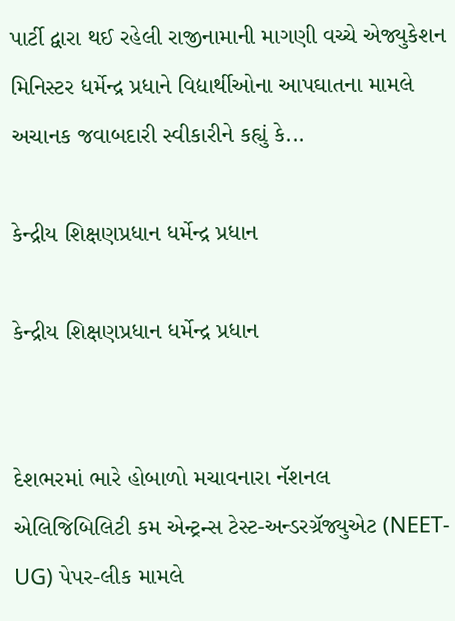પાર્ટી દ્વારા થઈ રહેલી રાજીનામાની માગણી વચ્ચે એજ્યુકેશન મિનિસ્ટર ધર્મેન્દ્ર પ્રધાને વિદ્યાર્થીઓના આપઘાતના મામલે અચાનક જવાબદારી સ્વીકારીને કહ્યું કે...

કેન્દ્રીય શિક્ષણપ્રધાન ધર્મેન્દ્ર પ્રધાન

કેન્દ્રીય શિક્ષણપ્રધાન ધર્મેન્દ્ર પ્રધાન


દેશભરમાં ભારે હોબાળો મચાવનારા નૅશનલ એલિજિબિલિટી કમ એન્ટ્રન્સ ટેસ્ટ-અન્ડરગ્રૅજ્યુએટ (NEET-UG) પેપર-લીક મામલે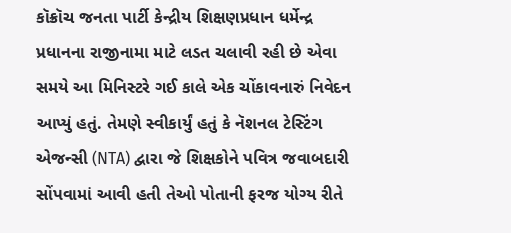કૉક્રૉચ જનતા પાર્ટી કેન્દ્રીય શિક્ષણપ્રધાન ધર્મેન્દ્ર પ્રધાનના રાજીનામા માટે લડત ચલાવી રહી છે એવા સમયે આ મિનિસ્ટરે ગઈ કાલે એક ચોંકાવનારું નિવેદન આપ્યું હતું. તેમણે સ્વીકાર્યું હતું કે નૅશનલ ટેસ્ટિંગ એજન્સી (NTA) દ્વારા જે શિક્ષકોને પવિત્ર જવાબદારી સોંપવામાં આવી હતી તેઓ પોતાની ફરજ યોગ્ય રીતે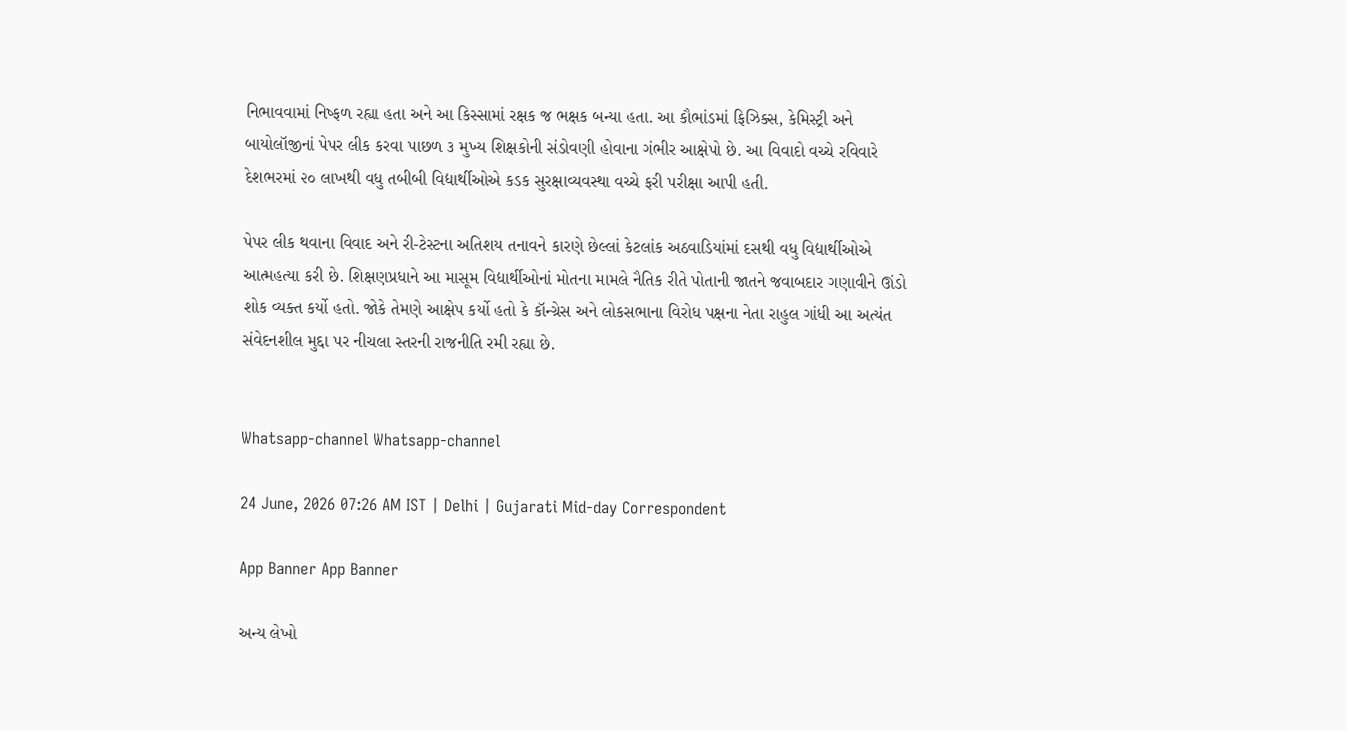નિભાવવામાં નિષ્ફળ રહ્યા હતા અને આ કિસ્સામાં રક્ષક જ ભક્ષક બન્યા હતા. આ કૌભાંડમાં ફિઝિક્સ, કેમિસ્ટ્રી અને બાયોલૉજીનાં પેપર લીક કરવા પાછળ ૩ મુખ્ય શિક્ષકોની સંડોવણી હોવાના ગંભીર આક્ષેપો છે. આ વિવાદો વચ્ચે રવિવારે દેશભરમાં ૨૦ લાખથી વધુ તબીબી વિદ્યાર્થીઓએ કડક સુરક્ષાવ્યવસ્થા વચ્ચે ફરી પરીક્ષા આપી હતી.

પેપર લીક થવાના વિવાદ અને રી-ટેસ્ટના અતિશય તનાવને કારણે છેલ્લાં કેટલાંક અઠવાડિયાંમાં દસથી વધુ વિદ્યાર્થીઓએ આત્મહત્યા કરી છે. શિક્ષણપ્રધાને આ માસૂમ વિદ્યાર્થીઓનાં મોતના મામલે નૈતિક રીતે પોતાની જાતને જવાબદાર ગણાવીને ઊંડો શોક વ્યક્ત કર્યો હતો. જોકે તેમણે આક્ષેપ કર્યો હતો કે કૉન્ગ્રેસ અને લોકસભાના વિરોધ પક્ષના નેતા રાહુલ ગાંધી આ અત્યંત સંવેદનશીલ મુદ્દા પર નીચલા સ્તરની રાજનીતિ રમી રહ્યા છે.


Whatsapp-channel Whatsapp-channel

24 June, 2026 07:26 AM IST | Delhi | Gujarati Mid-day Correspondent

App Banner App Banner

અન્ય લેખો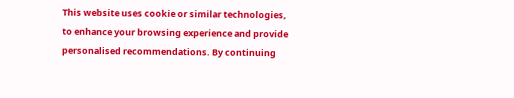This website uses cookie or similar technologies, to enhance your browsing experience and provide personalised recommendations. By continuing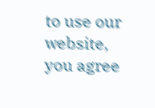to use our website, you agree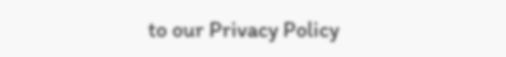to our Privacy Policy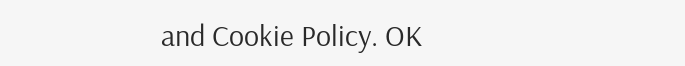and Cookie Policy. OK